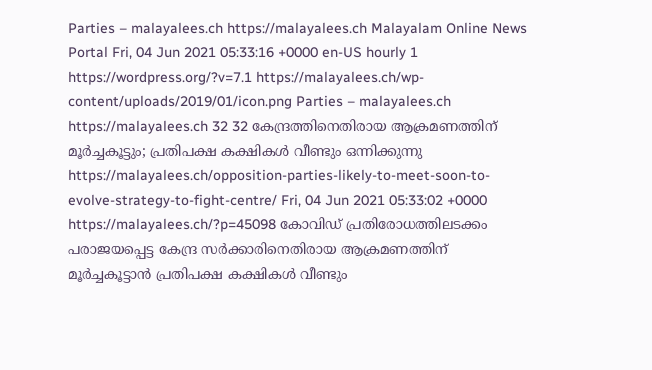Parties – malayalees.ch https://malayalees.ch Malayalam Online News Portal Fri, 04 Jun 2021 05:33:16 +0000 en-US hourly 1 https://wordpress.org/?v=7.1 https://malayalees.ch/wp-content/uploads/2019/01/icon.png Parties – malayalees.ch https://malayalees.ch 32 32 കേന്ദ്രത്തിനെതിരായ ആക്രമണത്തിന് മൂർച്ചകൂട്ടും; പ്രതിപക്ഷ കക്ഷികൾ വീണ്ടും ഒന്നിക്കുന്നു https://malayalees.ch/opposition-parties-likely-to-meet-soon-to-evolve-strategy-to-fight-centre/ Fri, 04 Jun 2021 05:33:02 +0000 https://malayalees.ch/?p=45098 കോവിഡ് പ്രതിരോധത്തിലടക്കം പരാജയപ്പെട്ട കേന്ദ്ര സർക്കാരിനെതിരായ ആക്രമണത്തിന് മൂർച്ചകൂട്ടാൻ പ്രതിപക്ഷ കക്ഷികൾ വീണ്ടും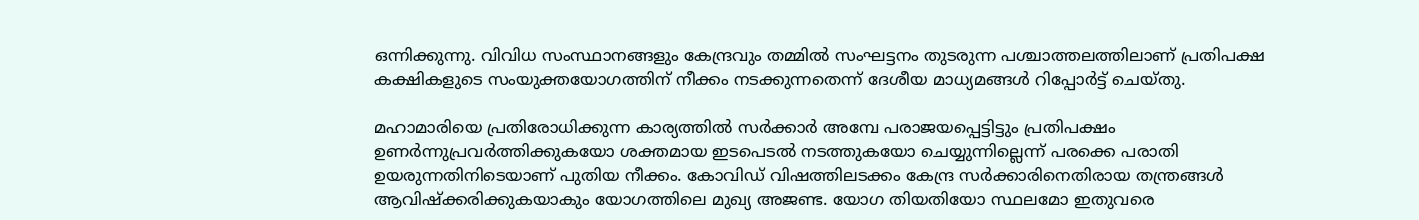ഒന്നിക്കുന്നു. വിവിധ സംസ്ഥാനങ്ങളും കേന്ദ്രവും തമ്മിൽ സംഘട്ടനം തുടരുന്ന പശ്ചാത്തലത്തിലാണ് പ്രതിപക്ഷ കക്ഷികളുടെ സംയുക്തയോഗത്തിന് നീക്കം നടക്കുന്നതെന്ന് ദേശീയ മാധ്യമങ്ങള്‍ റിപ്പോര്‍ട്ട് ചെയ്തു.

മഹാമാരിയെ പ്രതിരോധിക്കുന്ന കാര്യത്തിൽ സർക്കാർ അമ്പേ പരാജയപ്പെട്ടിട്ടും പ്രതിപക്ഷം ഉണർന്നുപ്രവർത്തിക്കുകയോ ശക്തമായ ഇടപെടൽ നടത്തുകയോ ചെയ്യുന്നില്ലെന്ന് പരക്കെ പരാതി ഉയരുന്നതിനിടെയാണ് പുതിയ നീക്കം. കോവിഡ് വിഷത്തിലടക്കം കേന്ദ്ര സർക്കാരിനെതിരായ തന്ത്രങ്ങൾ ആവിഷ്‌ക്കരിക്കുകയാകും യോഗത്തിലെ മുഖ്യ അജണ്ട. യോഗ തിയതിയോ സ്ഥലമോ ഇതുവരെ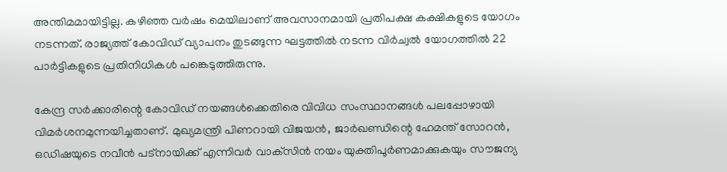അന്തിമമായിട്ടില്ല. കഴിഞ്ഞ വർഷം മെയിലാണ് അവസാനമായി പ്രതിപക്ഷ കക്ഷികളുടെ യോഗം നടന്നത്. രാജ്യത്ത് കോവിഡ് വ്യാപനം തുടങ്ങുന്ന ഘട്ടത്തിൽ നടന്ന വിർച്വൽ യോഗത്തിൽ 22 പാർട്ടികളുടെ പ്രതിനിധികൾ പങ്കെടുത്തിരുന്നു.

കേന്ദ്ര സർക്കാരിന്റെ കോവിഡ് നയങ്ങൾക്കെതിരെ വിവിധ സംസ്ഥാനങ്ങൾ പലപ്പോഴായി വിമർശനമുന്നയിച്ചതാണ്. മുഖ്യമന്ത്രി പിണറായി വിജയൻ, ജാർഖണ്ഡിന്റെ ഹേമന്ത് സോറൻ, ഒഡിഷയുടെ നവീൻ പട്‌നായിക്ക് എന്നിവർ വാക്‌സിൻ നയം യുക്തിപൂർണമാക്കുകയും സൗജന്യ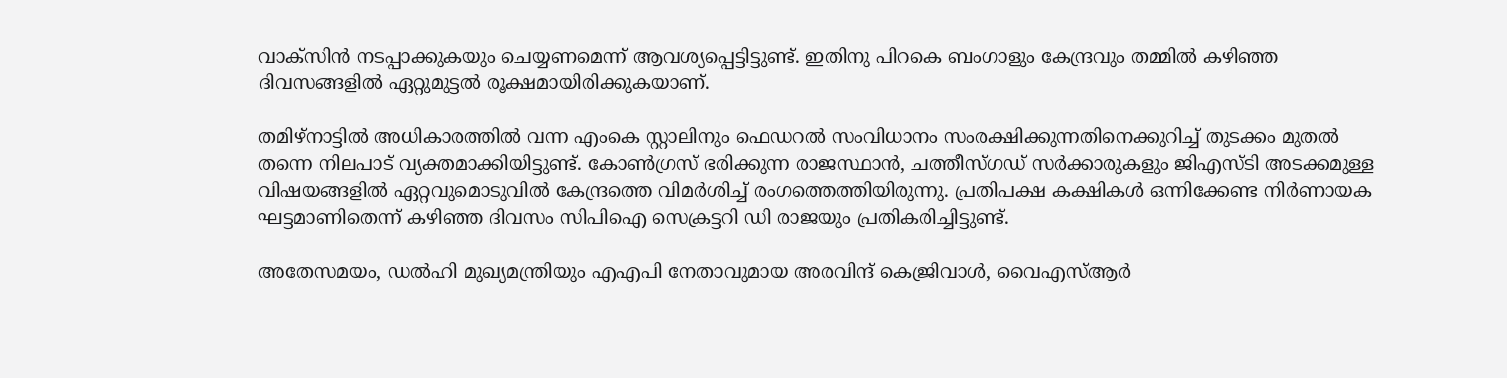വാക്‌സിൻ നടപ്പാക്കുകയും ചെയ്യണമെന്ന് ആവശ്യപ്പെട്ടിട്ടുണ്ട്. ഇതിനു പിറകെ ബംഗാളും കേന്ദ്രവും തമ്മിൽ കഴിഞ്ഞ ദിവസങ്ങളിൽ ഏറ്റുമുട്ടൽ രൂക്ഷമായിരിക്കുകയാണ്.

തമിഴ്‌നാട്ടിൽ അധികാരത്തിൽ വന്ന എംകെ സ്റ്റാലിനും ഫെഡറൽ സംവിധാനം സംരക്ഷിക്കുന്നതിനെക്കുറിച്ച് തുടക്കം മുതൽ തന്നെ നിലപാട് വ്യക്തമാക്കിയിട്ടുണ്ട്. കോൺഗ്രസ് ഭരിക്കുന്ന രാജസ്ഥാൻ, ചത്തീസ്ഗഡ് സർക്കാരുകളും ജിഎസ്ടി അടക്കമുള്ള വിഷയങ്ങളിൽ ഏറ്റവുമൊടുവിൽ കേന്ദ്രത്തെ വിമർശിച്ച് രംഗത്തെത്തിയിരുന്നു. പ്രതിപക്ഷ കക്ഷികൾ ഒന്നിക്കേണ്ട നിർണായക ഘട്ടമാണിതെന്ന് കഴിഞ്ഞ ദിവസം സിപിഐ സെക്രട്ടറി ഡി രാജയും പ്രതികരിച്ചിട്ടുണ്ട്.

അതേസമയം, ഡൽഹി മുഖ്യമന്ത്രിയും എഎപി നേതാവുമായ അരവിന്ദ് കെജ്രിവാൾ, വൈഎസ്ആർ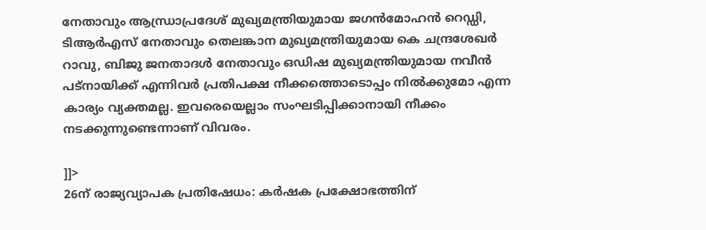നേതാവും ആന്ധ്രാപ്രദേശ് മുഖ്യമന്ത്രിയുമായ ജഗൻമോഹൻ റെഡ്ഡി, ടിആർഎസ് നേതാവും തെലങ്കാന മുഖ്യമന്ത്രിയുമായ കെ ചന്ദ്രശേഖർ റാവു, ബിജു ജനതാദൾ നേതാവും ഒഡിഷ മുഖ്യമന്ത്രിയുമായ നവീൻ പട്‌നായിക്ക് എന്നിവർ പ്രതിപക്ഷ നീക്കത്തൊടൊപ്പം നിൽക്കുമോ എന്ന കാര്യം വ്യക്തമല്ല. ഇവരെയെല്ലാം സംഘടിപ്പിക്കാനായി നീക്കം നടക്കുന്നുണ്ടെന്നാണ് വിവരം.

]]>
26ന് രാജ്യവ്യാപക പ്രതിഷേധം: കർഷക പ്രക്ഷോഭത്തിന്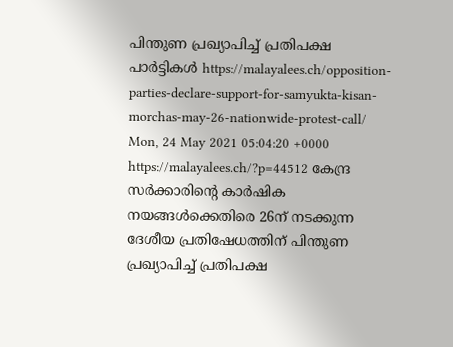പിന്തുണ പ്രഖ്യാപിച്ച് പ്രതിപക്ഷ പാർട്ടികൾ https://malayalees.ch/opposition-parties-declare-support-for-samyukta-kisan-morchas-may-26-nationwide-protest-call/ Mon, 24 May 2021 05:04:20 +0000 https://malayalees.ch/?p=44512 കേന്ദ്ര സർക്കാരിന്റെ കാർഷിക നയങ്ങൾക്കെതിരെ 26ന് നടക്കുന്ന ദേശീയ പ്രതിഷേധത്തിന് പിന്തുണ പ്രഖ്യാപിച്ച് പ്രതിപക്ഷ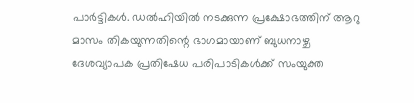പാർട്ടികൾ. ഡൽഹിയിൽ നടക്കുന്ന പ്രക്ഷോഭത്തിന് ആറു മാസം തികയുന്നതിന്റെ ഭാഗമായാണ് ബുധനാഴ്ച ദേശവ്യാപക പ്രതിഷേധ പരിപാടികൾക്ക് സംയുക്ത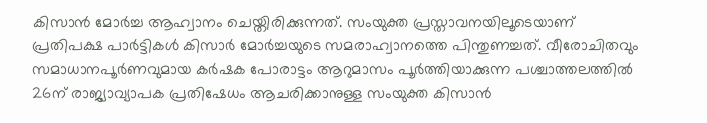കിസാൻ മോർച്ച ആഹ്വാനം ചെയ്തിരിക്കുന്നത്. സംയുക്ത പ്രസ്താവനയിലൂടെയാണ് പ്രതിപക്ഷ പാർട്ടികൾ കിസാർ മോർച്ചയുടെ സമരാഹ്വാനത്തെ പിന്തുണച്ചത്. വീരോചിതവും സമാധാനപൂർണവുമായ കർഷക പോരാട്ടം ആറുമാസം പൂർത്തിയാക്കുന്ന പശ്ചാത്തലത്തിൽ 26ന് രാജ്യാവ്യാപക പ്രതിഷേധം ആചരിക്കാനുള്ള സംയുക്ത കിസാൻ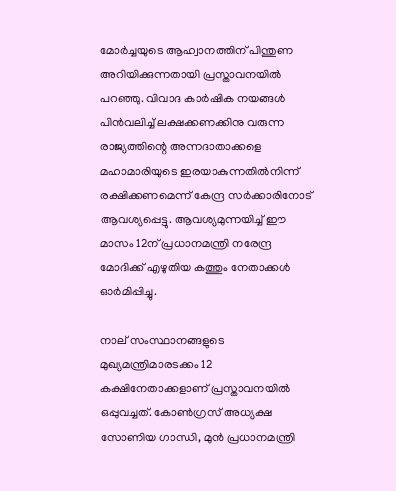മോർച്ചയുടെ ആഹ്വാനത്തിന് പിന്തുണ അറിയിക്കുന്നതായി പ്രസ്താവനയിൽ പറഞ്ഞു. വിവാദ കാർഷിക നയങ്ങൾ പിൻവലിച്ച് ലക്ഷക്കണക്കിനു വരുന്ന രാജ്യത്തിന്റെ അന്നദാതാക്കളെ മഹാമാരിയുടെ ഇരയാകുന്നതിൽനിന്ന് രക്ഷിക്കണമെന്ന് കേന്ദ്ര സർക്കാരിനോട് ആവശ്യപ്പെട്ടു. ആവശ്യമുന്നയിച്ച് ഈ മാസം 12ന് പ്രധാനമന്ത്രി നരേന്ദ്ര മോദിക്ക് എഴുതിയ കത്തും നേതാക്കൾ ഓർമിപ്പിച്ചു.

നാല് സംസ്ഥാനങ്ങളുടെ മുഖ്യമന്ത്രിമാരടക്കം 12 കക്ഷിനേതാക്കളാണ് പ്രസ്താവനയിൽ ഒപ്പുവച്ചത്. കോൺഗ്രസ് അധ്യക്ഷ സോണിയ ഗാന്ധി, മുൻ പ്രധാനമന്ത്രി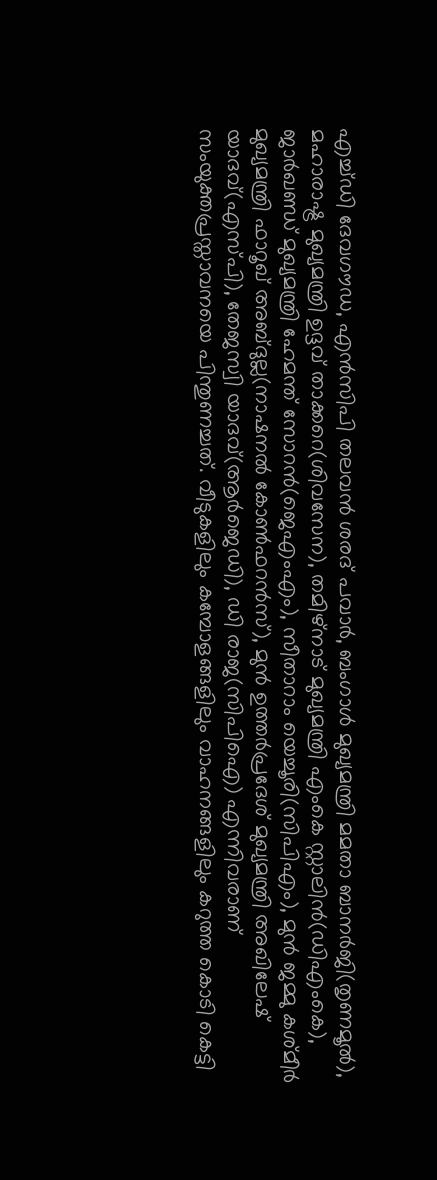എച്ച്ഡി ദേവഗൗഡ, എൻസിപി തലവൻ ശരദ് പവാർ, ബംഗാൾ മുഖ്യമന്ത്രി മമതാ ബാനർജി(തൃണമൂൽ), മഹാരാഷ്ട്ര മുഖ്യമന്ത്രി ഉദ്ദവ് താക്കറെ(ശിവസേന), തമിഴ്‌നാട് മുഖ്യമന്ത്രി എംകെ സ്റ്റാലിൻ(ഡിഎംകെ), ജാർഖണ്ഡ് മുഖ്യമന്ത്രി ഹേമന്ത് സോറൻ(ജെഎംഎം), സീതാറാം യെച്ചൂരി(സിപിഎം), മുൻ ജമ്മു കശ്മീർ മുഖ്യമന്ത്രി ഫാറൂഖ് അബ്ദുല്ല(നാഷനൽ കോൺഫറൻസ്), മുൻ ഉത്തർപ്രദേശ് മുഖ്യമന്ത്രി അഖിലേഷ് യാദവ്(എസ്പി), തേജസ്വി യാദവ്(ആർജെഡി), ഡി രാജ(സിപിഐ) എന്നിവരാണ് സംയുക്തപ്രസ്താവനയെ പിന്തുണച്ചത്. വീടുകളിലും കമ്പോളങ്ങളിലും വാഹനങ്ങളിലും കറുത്ത കൊടി കെട്ടി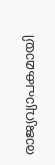രാജ്യവ്യാപകമായി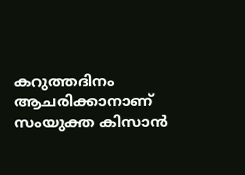കറുത്തദിനം ആചരിക്കാനാണ് സംയുക്ത കിസാൻ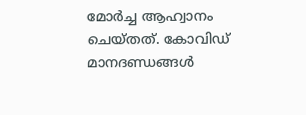മോർച്ച ആഹ്വാനം ചെയ്തത്. കോവിഡ് മാനദണ്ഡങ്ങൾ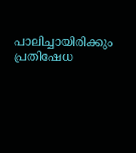പാലിച്ചായിരിക്കും പ്രതിഷേധ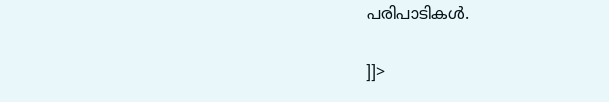പരിപാടികൾ.

]]>